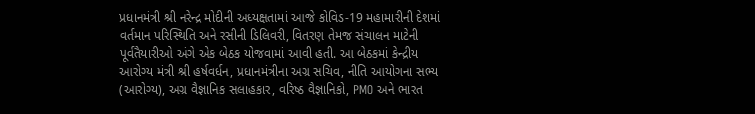પ્રધાનમંત્રી શ્રી નરેન્દ્ર મોદીની અધ્યક્ષતામાં આજે કોવિડ-19 મહામારીની દેશમાં વર્તમાન પરિસ્થિતિ અને રસીની ડિલિવરી, વિતરણ તેમજ સંચાલન માટેની પૂર્વતૈયારીઓ અંગે એક બેઠક યોજવામાં આવી હતી. આ બેઠકમાં કેન્દ્રીય આરોગ્ય મંત્રી શ્રી હર્ષવર્ધન, પ્રધાનમંત્રીના અગ્ર સચિવ, નીતિ આયોગના સભ્ય (આરોગ્ય), અગ્ર વૈજ્ઞાનિક સલાહકાર, વરિષ્ઠ વૈજ્ઞાનિકો, PMO અને ભારત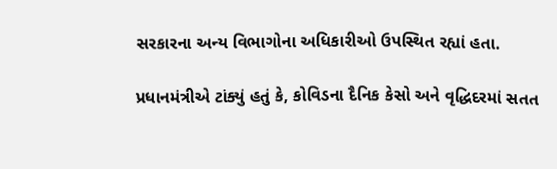સરકારના અન્ય વિભાગોના અધિકારીઓ ઉપસ્થિત રહ્યાં હતા.

પ્રધાનમંત્રીએ ટાંક્યું હતું કે, કોવિડના દૈનિક કેસો અને વૃદ્ધિદરમાં સતત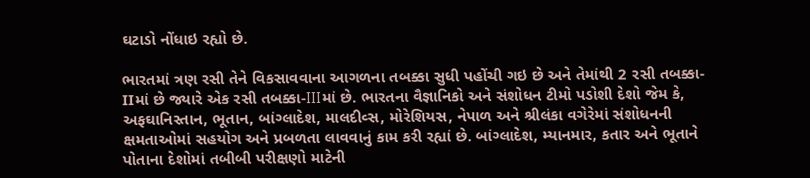ઘટાડો નોંધાઇ રહ્યો છે.

ભારતમાં ત્રણ રસી તેને વિકસાવવાના આગળના તબક્કા સુધી પહોંચી ગઇ છે અને તેમાંથી 2 રસી તબક્કા-IIમાં છે જ્યારે એક રસી તબક્કા-IIIમાં છે. ભારતના વૈજ્ઞાનિકો અને સંશોધન ટીમો પડોશી દેશો જેમ કે, અફઘાનિસ્તાન, ભૂતાન, બાંગ્લાદેશ, માલદીવ્સ, મોરેશિયસ, નેપાળ અને શ્રીલંકા વગેરેમાં સંશોધનની ક્ષમતાઓમાં સહયોગ અને પ્રબળતા લાવવાનું કામ કરી રહ્યાં છે. બાંગ્લાદેશ, મ્યાનમાર, કતાર અને ભૂતાને પોતાના દેશોમાં તબીબી પરીક્ષણો માટેની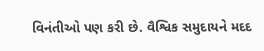વિનંતીઓ પણ કરી છે. વૈશ્વિક સમુદાયને મદદ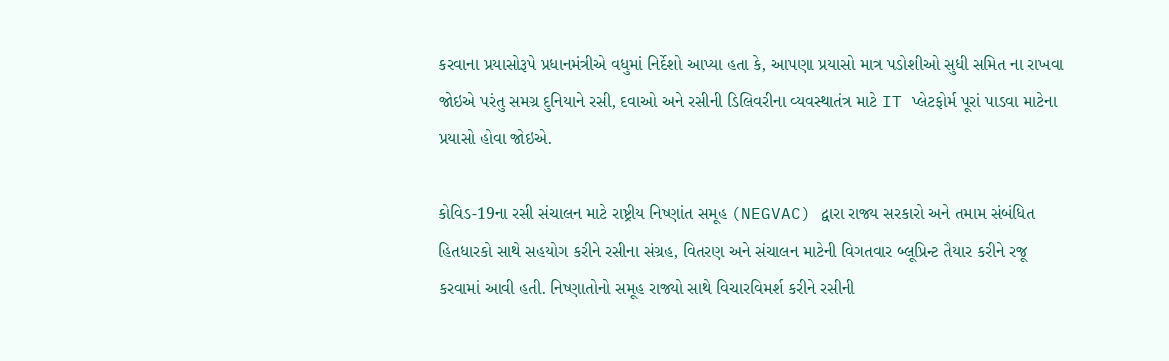કરવાના પ્રયાસોરૂપે પ્રધાનમંત્રીએ વધુમાં નિર્દેશો આપ્યા હતા કે, આપણા પ્રયાસો માત્ર પડોશીઓ સુધી સમિત ના રાખવા જોઇએ પરંતુ સમગ્ર દુનિયાને રસી, દવાઓ અને રસીની ડિલિવરીના વ્યવસ્થાતંત્ર માટે IT પ્લેટફોર્મ પૂરાં પાડવા માટેના પ્રયાસો હોવા જોઇએ.

કોવિડ-19ના રસી સંચાલન માટે રાષ્ટ્રીય નિષ્ણાંત સમૂહ (NEGVAC) દ્વારા રાજ્ય સરકારો અને તમામ સંબંધિત હિતધારકો સાથે સહયોગ કરીને રસીના સંગ્રહ, વિતરણ અને સંચાલન માટેની વિગતવાર બ્લૂપ્રિન્ટ તૈયાર કરીને રજૂ કરવામાં આવી હતી. નિષ્ણાતોનો સમૂહ રાજ્યો સાથે વિચારવિમર્શ કરીને રસીની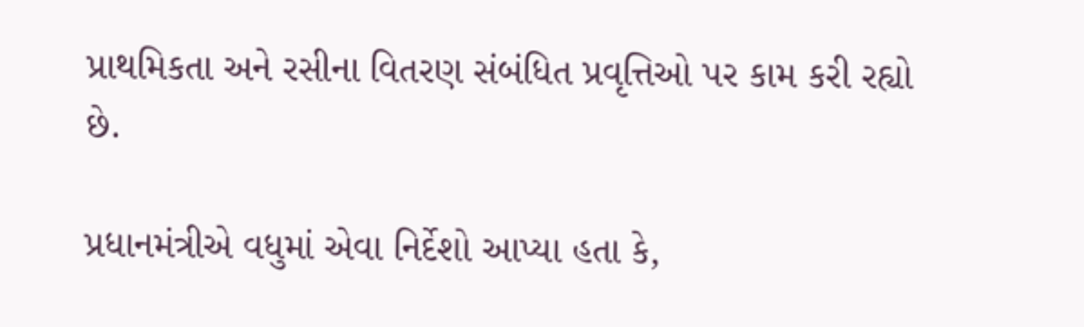પ્રાથમિકતા અને રસીના વિતરણ સંબંધિત પ્રવૃત્તિઓ પર કામ કરી રહ્યો છે.

પ્રધાનમંત્રીએ વધુમાં એવા નિર્દેશો આપ્યા હતા કે,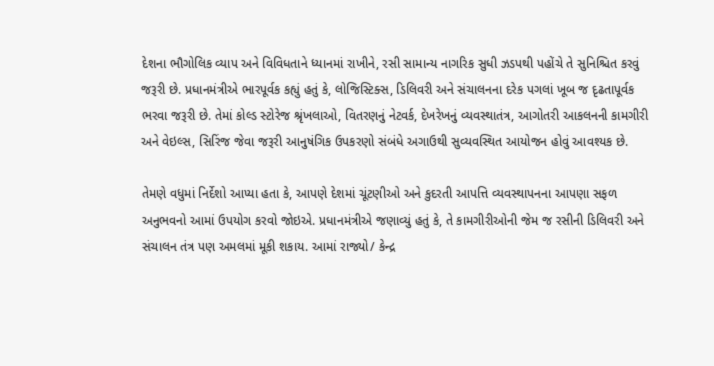દેશના ભૌગોલિક વ્યાપ અને વિવિધતાને ધ્યાનમાં રાખીને, રસી સામાન્ય નાગરિક સુધી ઝડપથી પહોંચે તે સુનિશ્ચિત કરવું જરૂરી છે. પ્રધાનમંત્રીએ ભારપૂર્વક કહ્યું હતું કે, લોજિસ્ટિક્સ, ડિલિવરી અને સંચાલનના દરેક પગલાં ખૂબ જ દૃઢતાપૂર્વક ભરવા જરૂરી છે. તેમાં કોલ્ડ સ્ટોરેજ શ્રૃંખલાઓ, વિતરણનું નેટવર્ક, દેખરેખનું વ્યવસ્થાતંત્ર, આગોતરી આકલનની કામગીરી અને વેઇલ્સ, સિરિંજ જેવા જરૂરી આનુષંગિક ઉપકરણો સંબંધે અગાઉથી સુવ્યવસ્થિત આયોજન હોવું આવશ્યક છે.

તેમણે વધુમાં નિર્દેશો આપ્યા હતા કે, આપણે દેશમાં ચૂંટણીઓ અને કુદરતી આપત્તિ વ્યવસ્થાપનના આપણા સફળ અનુભવનો આમાં ઉપયોગ કરવો જોઇએ. પ્રધાનમંત્રીએ જણાવ્યું હતું કે, તે કામગીરીઓની જેમ જ રસીની ડિલિવરી અને સંચાલન તંત્ર પણ અમલમાં મૂકી શકાય. આમાં રાજ્યો/ કેન્દ્ર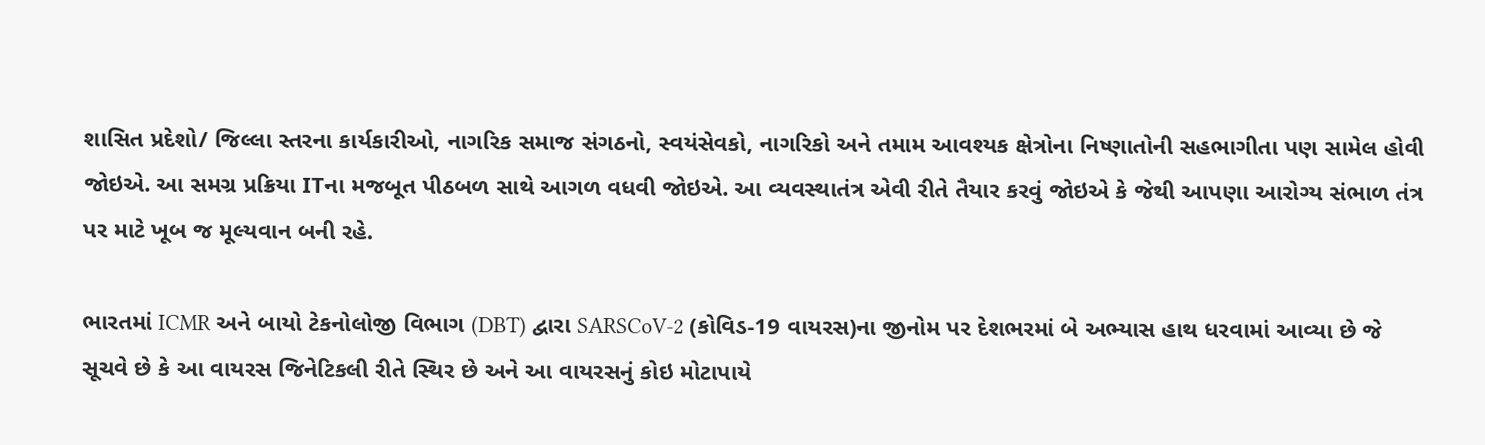શાસિત પ્રદેશો/ જિલ્લા સ્તરના કાર્યકારીઓ, નાગરિક સમાજ સંગઠનો, સ્વયંસેવકો, નાગરિકો અને તમામ આવશ્યક ક્ષેત્રોના નિષ્ણાતોની સહભાગીતા પણ સામેલ હોવી જોઇએ. આ સમગ્ર પ્રક્રિયા ITના મજબૂત પીઠબળ સાથે આગળ વધવી જોઇએ. આ વ્યવસ્થાતંત્ર એવી રીતે તૈયાર કરવું જોઇએ કે જેથી આપણા આરોગ્ય સંભાળ તંત્ર પર માટે ખૂબ જ મૂલ્યવાન બની રહે.

ભારતમાં ICMR અને બાયો ટેકનોલોજી વિભાગ (DBT) દ્વારા SARSCoV-2 (કોવિડ-19 વાયરસ)ના જીનોમ પર દેશભરમાં બે અભ્યાસ હાથ ધરવામાં આવ્યા છે જે સૂચવે છે કે આ વાયરસ જિનેટિકલી રીતે સ્થિર છે અને આ વાયરસનું કોઇ મોટાપાયે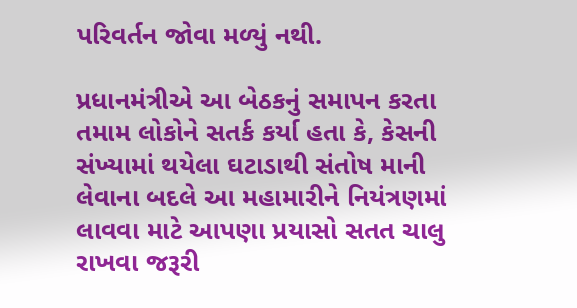પરિવર્તન જોવા મળ્યું નથી.

પ્રધાનમંત્રીએ આ બેઠકનું સમાપન કરતા તમામ લોકોને સતર્ક કર્યા હતા કે, કેસની સંખ્યામાં થયેલા ઘટાડાથી સંતોષ માની લેવાના બદલે આ મહામારીને નિયંત્રણમાં લાવવા માટે આપણા પ્રયાસો સતત ચાલુ રાખવા જરૂરી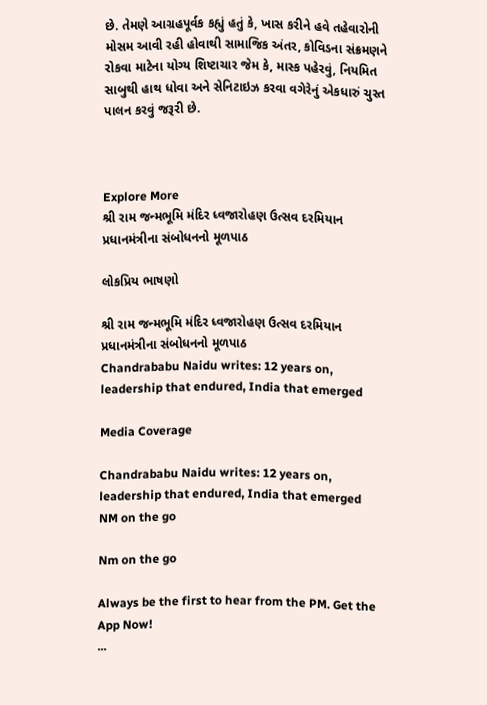છે. તેમણે આગ્રહપૂર્વક કહ્યું હતું કે, ખાસ કરીને હવે તહેવારોની મોસમ આવી રહી હોવાથી સામાજિક અંતર, કોવિડના સંક્રમણને રોકવા માટેના યોગ્ય શિષ્ટાચાર જેમ કે, માસ્ક પહેરવું, નિયમિત સાબુથી હાથ ધોવા અને સેનિટાઇઝ કરવા વગેરેનું એકધારું ચુસ્ત પાલન કરવું જરૂરી છે.



Explore More
શ્રી રામ જન્મભૂમિ મંદિર ધ્વજારોહણ ઉત્સવ દરમિયાન પ્રધાનમંત્રીના સંબોધનનો મૂળપાઠ

લોકપ્રિય ભાષણો

શ્રી રામ જન્મભૂમિ મંદિર ધ્વજારોહણ ઉત્સવ દરમિયાન પ્રધાનમંત્રીના સંબોધનનો મૂળપાઠ
Chandrababu Naidu writes: 12 years on, leadership that endured, India that emerged

Media Coverage

Chandrababu Naidu writes: 12 years on, leadership that endured, India that emerged
NM on the go

Nm on the go

Always be the first to hear from the PM. Get the App Now!
...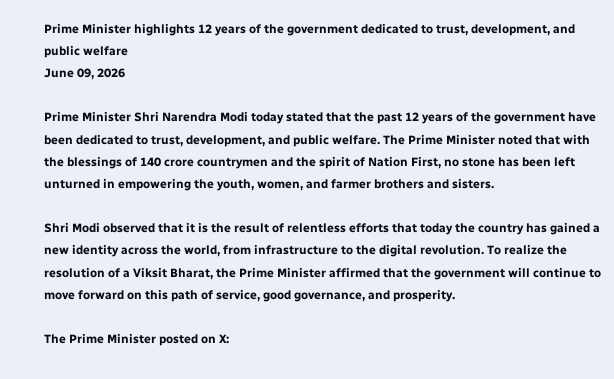Prime Minister highlights 12 years of the government dedicated to trust, development, and public welfare
June 09, 2026

Prime Minister Shri Narendra Modi today stated that the past 12 years of the government have been dedicated to trust, development, and public welfare. The Prime Minister noted that with the blessings of 140 crore countrymen and the spirit of Nation First, no stone has been left unturned in empowering the youth, women, and farmer brothers and sisters.

Shri Modi observed that it is the result of relentless efforts that today the country has gained a new identity across the world, from infrastructure to the digital revolution. To realize the resolution of a Viksit Bharat, the Prime Minister affirmed that the government will continue to move forward on this path of service, good governance, and prosperity.

The Prime Minister posted on X: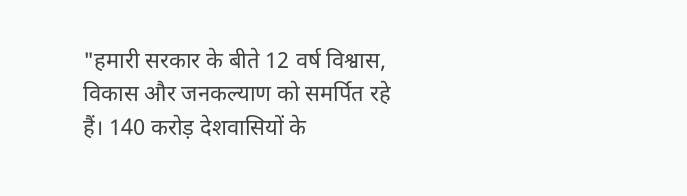"हमारी सरकार के बीते 12 वर्ष विश्वास, विकास और जनकल्याण को समर्पित रहे हैं। 140 करोड़ देशवासियों के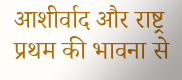आशीर्वाद और राष्ट्र प्रथम की भावना से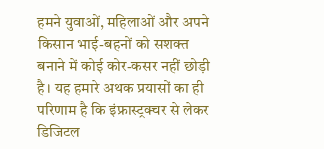हमने युवाओं, महिलाओं और अपने किसान भाई-बहनों को सशक्त बनाने में कोई कोर-कसर नहीं छोड़ी है। यह हमारे अथक प्रयासों का ही परिणाम है कि इंफ्रास्ट्रक्चर से लेकर डिजिटल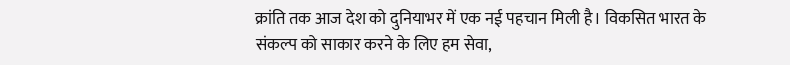क्रांति तक आज देश को दुनियाभर में एक नई पहचान मिली है। विकसित भारत के संकल्प को साकार करने के लिए हम सेवा,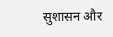सुशासन और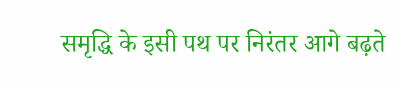समृद्धि के इसी पथ पर निरंतर आगे बढ़ते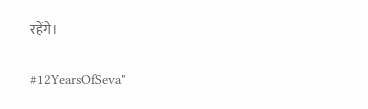रहेंगे।

#12YearsOfSeva"